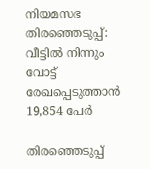നിയമസഭ തിരഞ്ഞെടുപ്പ്: വീട്ടില്‍ നിന്നും വോട്ട് രേഖപ്പെടുത്താന്‍ 19,854 പേര്‍

തിരഞ്ഞെടുപ്പ്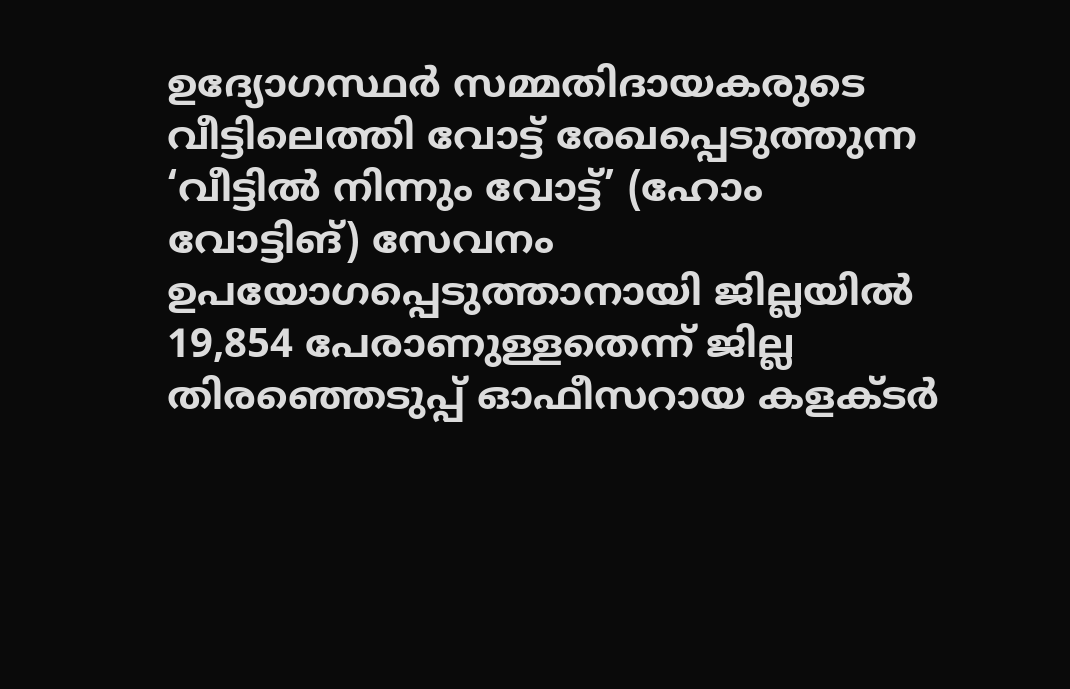ഉദ്യോഗസ്ഥര്‍ സമ്മതിദായകരുടെ വീട്ടിലെത്തി വോട്ട് രേഖപ്പെടുത്തുന്ന ‘വീട്ടില്‍ നിന്നും വോട്ട്’ (ഹോം വോട്ടിങ്) സേവനം ഉപയോഗപ്പെടുത്താനായി ജില്ലയില്‍ 19,854 പേരാണുള്ളതെന്ന് ജില്ല തിരഞ്ഞെടുപ്പ് ഓഫീസറായ കളക്ടര്‍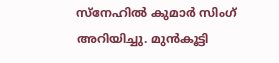സ്‌നേഹില്‍ കുമാര്‍ സിംഗ് അറിയിച്ചു. മുന്‍കൂട്ടി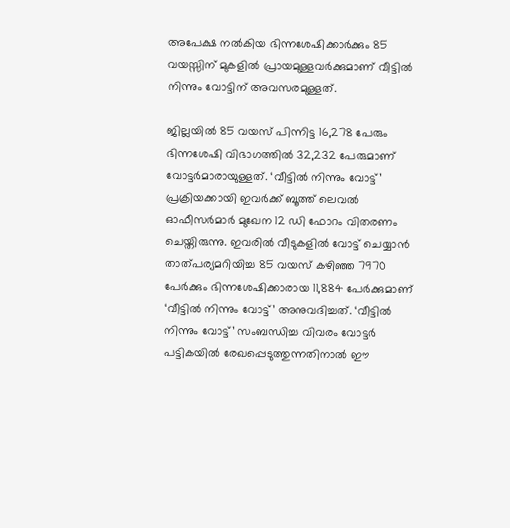അപേക്ഷ നല്‍കിയ ഭിന്നശേഷിക്കാര്‍ക്കും 85 വയസ്സിന് മുകളില്‍ പ്രായമുള്ളവര്‍ക്കുമാണ് വീട്ടില്‍ നിന്നും വോട്ടിന് അവസരമുള്ളത്.

ജില്ലയില്‍ 85 വയസ് പിന്നിട്ട 16,278 പേരും ഭിന്നശേഷി വിഭാഗത്തില്‍ 32,232 പേരുമാണ് വോട്ടര്‍മാരായുള്ളത്. ‘വീട്ടില്‍ നിന്നും വോട്ട്’ പ്രക്രിയക്കായി ഇവര്‍ക്ക് ബൂത്ത് ലെവല്‍ ഓഫീസര്‍മാര്‍ മുഖേന 12 ഡി ഫോറം വിതരണം ചെയ്തിരുന്നു. ഇവരില്‍ വീടുകളില്‍ വോട്ട് ചെയ്യാന്‍ താത്പര്യമറിയിച്ച 85 വയസ് കഴിഞ്ഞ 7970 പേര്‍ക്കും ഭിന്നശേഷിക്കാരായ 11,884 പേര്‍ക്കുമാണ് ‘വീട്ടില്‍ നിന്നും വോട്ട്’ അനുവദിച്ചത്. ‘വീട്ടില്‍ നിന്നും വോട്ട്’ സംബന്ധിച്ച വിവരം വോട്ടര്‍ പട്ടികയില്‍ രേഖപ്പെടുത്തുന്നതിനാല്‍ ഈ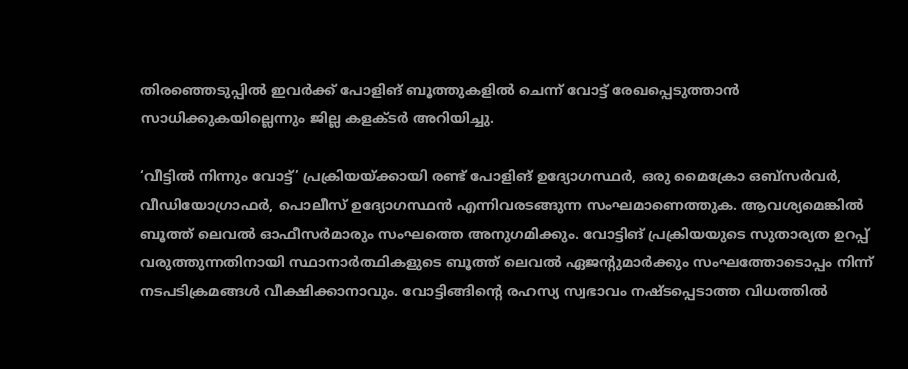തിരഞ്ഞെടുപ്പില്‍ ഇവര്‍ക്ക് പോളിങ് ബൂത്തുകളില്‍ ചെന്ന് വോട്ട് രേഖപ്പെടുത്താന്‍ സാധിക്കുകയില്ലെന്നും ജില്ല കളക്ടര്‍ അറിയിച്ചു.

‘വീട്ടില്‍ നിന്നും വോട്ട്’ പ്രക്രിയയ്ക്കായി രണ്ട് പോളിങ് ഉദ്യോഗസ്ഥര്‍, ഒരു മൈക്രോ ഒബ്‌സര്‍വര്‍, വീഡിയോഗ്രാഫര്‍, പൊലീസ് ഉദ്യോഗസ്ഥന്‍ എന്നിവരടങ്ങുന്ന സംഘമാണെത്തുക. ആവശ്യമെങ്കില്‍ ബൂത്ത് ലെവല്‍ ഓഫീസര്‍മാരും സംഘത്തെ അനുഗമിക്കും. വോട്ടിങ് പ്രക്രിയയുടെ സുതാര്യത ഉറപ്പ് വരുത്തുന്നതിനായി സ്ഥാനാര്‍ത്ഥികളുടെ ബൂത്ത് ലെവല്‍ ഏജന്റുമാര്‍ക്കും സംഘത്തോടൊപ്പം നിന്ന് നടപടിക്രമങ്ങള്‍ വീക്ഷിക്കാനാവും. വോട്ടിങ്ങിന്റെ രഹസ്യ സ്വഭാവം നഷ്ടപ്പെടാത്ത വിധത്തില്‍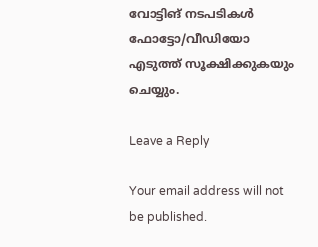വോട്ടിങ് നടപടികള്‍ ഫോട്ടോ/വീഡിയോ എടുത്ത് സൂക്ഷിക്കുകയും ചെയ്യും.

Leave a Reply

Your email address will not be published.